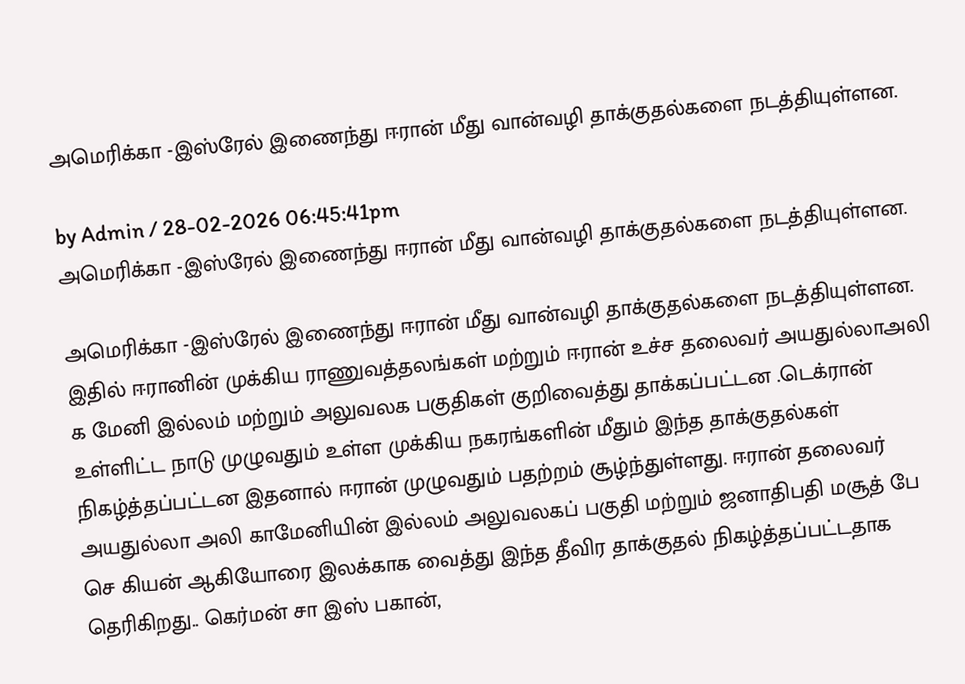அமெரிக்கா -இஸ்ரேல் இணைந்து ஈரான் மீது வான்வழி தாக்குதல்களை நடத்தியுள்ளன.

by Admin / 28-02-2026 06:45:41pm
அமெரிக்கா -இஸ்ரேல் இணைந்து ஈரான் மீது வான்வழி தாக்குதல்களை நடத்தியுள்ளன.

அமெரிக்கா -இஸ்ரேல் இணைந்து ஈரான் மீது வான்வழி தாக்குதல்களை நடத்தியுள்ளன. இதில் ஈரானின் முக்கிய ராணுவத்தலங்கள் மற்றும் ஈரான் உச்ச தலைவர் அயதுல்லாஅலி க மேனி இல்லம் மற்றும் அலுவலக பகுதிகள் குறிவைத்து தாக்கப்பட்டன .டெக்ரான் உள்ளிட்ட நாடு முழுவதும் உள்ள முக்கிய நகரங்களின் மீதும் இந்த தாக்குதல்கள் நிகழ்த்தப்பட்டன இதனால் ஈரான் முழுவதும் பதற்றம் சூழ்ந்துள்ளது. ஈரான் தலைவர் அயதுல்லா அலி காமேனியின் இல்லம் அலுவலகப் பகுதி மற்றும் ஜனாதிபதி மசூத் பே செ கியன் ஆகியோரை இலக்காக வைத்து இந்த தீவிர தாக்குதல் நிகழ்த்தப்பட்டதாக தெரிகிறது.. கெர்மன் சா இஸ் பகான்,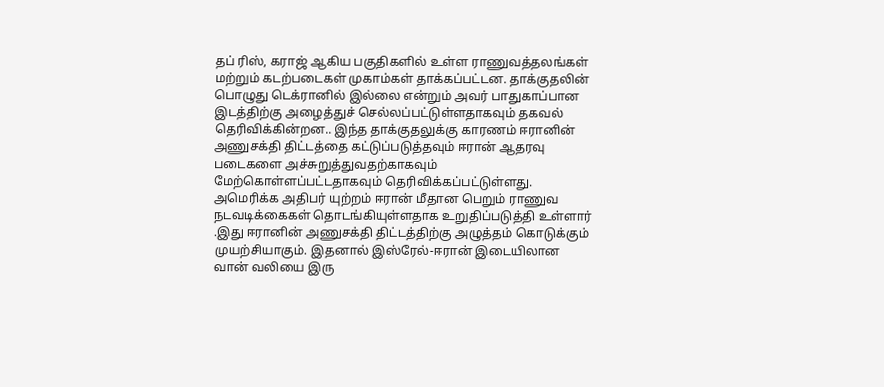தப் ரிஸ், கராஜ் ஆகிய பகுதிகளில் உள்ள ராணுவத்தலங்கள் மற்றும் கடற்படைகள் முகாம்கள் தாக்கப்பட்டன. தாக்குதலின் பொழுது டெக்ரானில் இல்லை என்றும் அவர் பாதுகாப்பான இடத்திற்கு அழைத்துச் செல்லப்பட்டுள்ளதாகவும் தகவல் தெரிவிக்கின்றன.. இந்த தாக்குதலுக்கு காரணம் ஈரானின் அணுசக்தி திட்டத்தை கட்டுப்படுத்தவும் ஈரான் ஆதரவு படைகளை அச்சுறுத்துவதற்காகவும் மேற்கொள்ளப்பட்டதாகவும் தெரிவிக்கப்பட்டுள்ளது. அமெரிக்க அதிபர் யுற்றம் ஈரான் மீதான பெறும் ராணுவ நடவடிக்கைகள் தொடங்கியுள்ளதாக உறுதிப்படுத்தி உள்ளார் .இது ஈரானின் அணுசக்தி திட்டத்திற்கு அழுத்தம் கொடுக்கும் முயற்சியாகும். இதனால் இஸ்ரேல்-ஈரான் இடையிலான வான் வலியை இரு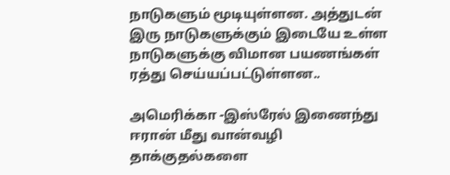நாடுகளும் மூடியுள்ளன. அத்துடன் இரு நாடுகளுக்கும் இடையே உள்ள நாடுகளுக்கு விமான பயணங்கள் ரத்து செய்யப்பட்டுள்ளன..

அமெரிக்கா -இஸ்ரேல் இணைந்து ஈரான் மீது வான்வழி தாக்குதல்களை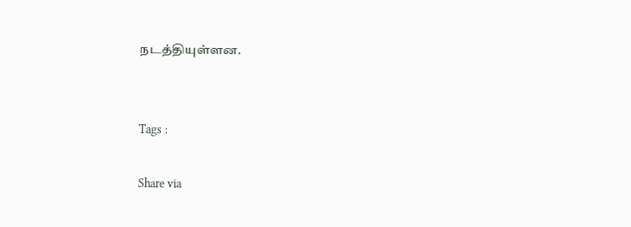நடத்தியுள்ளன.


Tags :

Share via